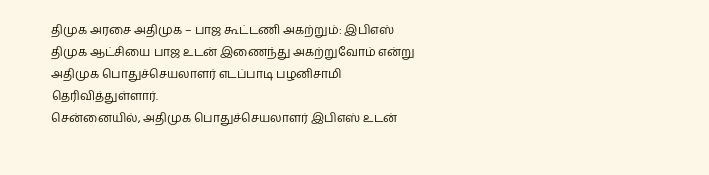திமுக அரசை அதிமுக – பாஜ கூட்டணி அகற்றும்: இபிஎஸ்
திமுக ஆட்சியை பாஜ உடன் இணைந்து அகற்றுவோம் என்று அதிமுக பொதுச்செயலாளர் எடப்பாடி பழனிசாமி தெரிவித்துள்ளார்.
சென்னையில், அதிமுக பொதுச்செயலாளர் இபிஎஸ் உடன்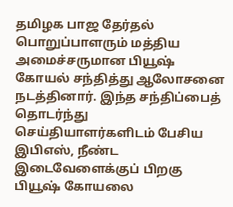தமிழக பாஜ தேர்தல் பொறுப்பாளரும் மத்திய அமைச்சருமான பியூஷ் கோயல் சந்தித்து ஆலோசனை நடத்தினார். இந்த சந்திப்பைத் தொடர்ந்து செய்தியாளர்களிடம் பேசிய இபிஎஸ், நீண்ட இடைவேளைக்குப் பிறகு பியூஷ் கோயலை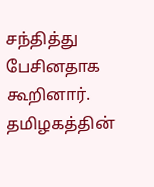சந்தித்து பேசினதாக கூறினார்.
தமிழகத்தின்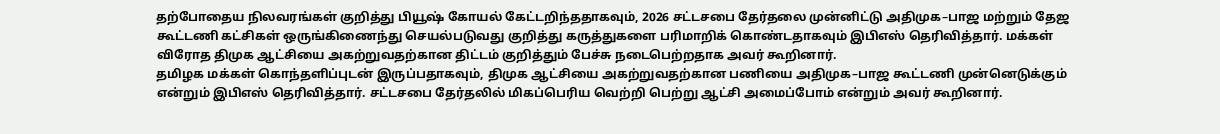தற்போதைய நிலவரங்கள் குறித்து பியூஷ் கோயல் கேட்டறிந்ததாகவும், 2026 சட்டசபை தேர்தலை முன்னிட்டு அதிமுக–பாஜ மற்றும் தேஜ கூட்டணி கட்சிகள் ஒருங்கிணைந்து செயல்படுவது குறித்து கருத்துகளை பரிமாறிக் கொண்டதாகவும் இபிஎஸ் தெரிவித்தார். மக்கள் விரோத திமுக ஆட்சியை அகற்றுவதற்கான திட்டம் குறித்தும் பேச்சு நடைபெற்றதாக அவர் கூறினார்.
தமிழக மக்கள் கொந்தளிப்புடன் இருப்பதாகவும், திமுக ஆட்சியை அகற்றுவதற்கான பணியை அதிமுக–பாஜ கூட்டணி முன்னெடுக்கும் என்றும் இபிஎஸ் தெரிவித்தார். சட்டசபை தேர்தலில் மிகப்பெரிய வெற்றி பெற்று ஆட்சி அமைப்போம் என்றும் அவர் கூறினார்.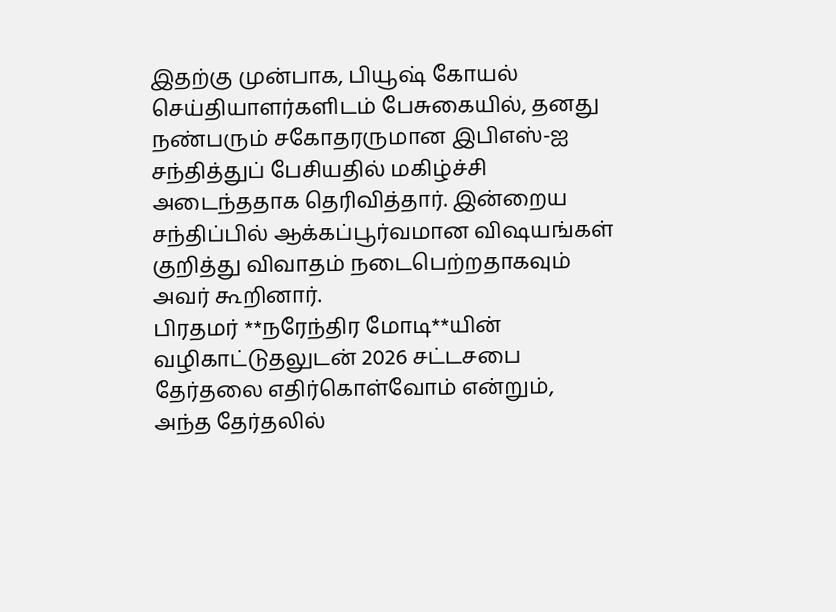இதற்கு முன்பாக, பியூஷ் கோயல் செய்தியாளர்களிடம் பேசுகையில், தனது நண்பரும் சகோதரருமான இபிஎஸ்-ஐ சந்தித்துப் பேசியதில் மகிழ்ச்சி அடைந்ததாக தெரிவித்தார். இன்றைய சந்திப்பில் ஆக்கப்பூர்வமான விஷயங்கள் குறித்து விவாதம் நடைபெற்றதாகவும் அவர் கூறினார்.
பிரதமர் **நரேந்திர மோடி**யின் வழிகாட்டுதலுடன் 2026 சட்டசபை தேர்தலை எதிர்கொள்வோம் என்றும், அந்த தேர்தலில்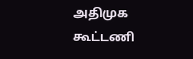அதிமுக கூட்டணி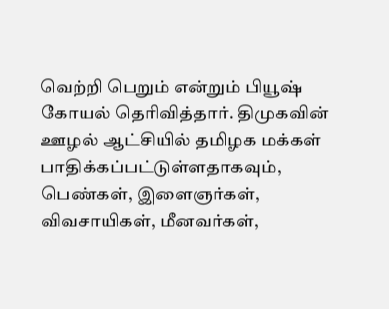வெற்றி பெறும் என்றும் பியூஷ் கோயல் தெரிவித்தார். திமுகவின் ஊழல் ஆட்சியில் தமிழக மக்கள் பாதிக்கப்பட்டுள்ளதாகவும், பெண்கள், இளைஞர்கள், விவசாயிகள், மீனவர்கள்,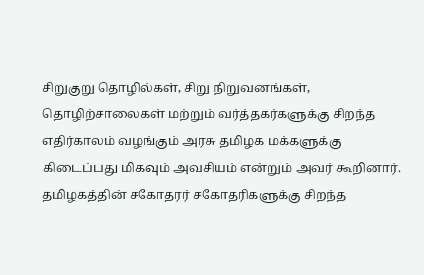சிறுகுறு தொழில்கள், சிறு நிறுவனங்கள், தொழிற்சாலைகள் மற்றும் வர்த்தகர்களுக்கு சிறந்த எதிர்காலம் வழங்கும் அரசு தமிழக மக்களுக்கு கிடைப்பது மிகவும் அவசியம் என்றும் அவர் கூறினார்.
தமிழகத்தின் சகோதரர் சகோதரிகளுக்கு சிறந்த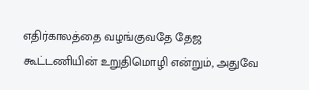எதிர்காலத்தை வழங்குவதே தேஜ கூட்டணியின் உறுதிமொழி என்றும், அதுவே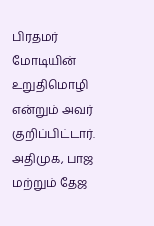பிரதமர் மோடியின் உறுதிமொழி என்றும் அவர் குறிப்பிட்டார். அதிமுக, பாஜ மற்றும் தேஜ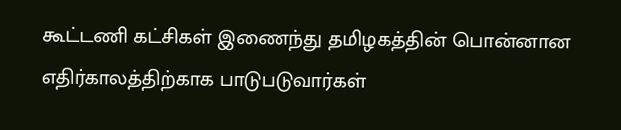கூட்டணி கட்சிகள் இணைந்து தமிழகத்தின் பொன்னான எதிர்காலத்திற்காக பாடுபடுவார்கள்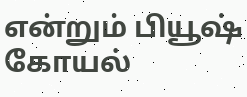என்றும் பியூஷ் கோயல்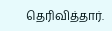தெரிவித்தார்.